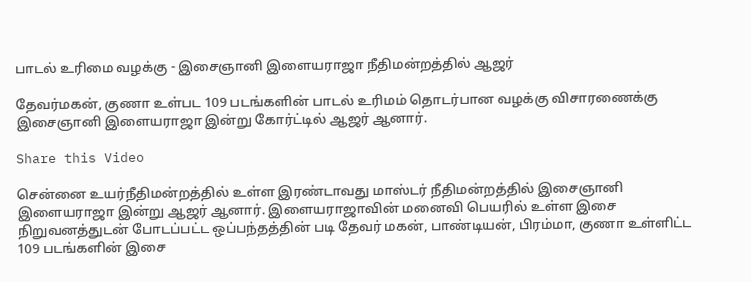பாடல் உரிமை வழக்கு - இசைஞானி இளையராஜா நீதிமன்றத்தில் ஆஜர்

தேவர்மகன், குணா உள்பட 109 படங்களின் பாடல் உரிமம் தொடர்பான வழக்கு விசாரணைக்கு இசைஞானி இளையராஜா இன்று கோர்ட்டில் ஆஜர் ஆனார்.

Share this Video

சென்னை உயர்நீதிமன்றத்தில் உள்ள இரண்டாவது மாஸ்டர் நீதிமன்றத்தில் இசைஞானி இளையராஜா இன்று ஆஜர் ஆனார். இளையராஜாவின் மனைவி பெயரில் உள்ள இசை நிறுவனத்துடன் போடப்பட்ட ஒப்பந்தத்தின் படி தேவர் மகன், பாண்டியன், பிரம்மா, குணா உள்ளிட்ட 109 படங்களின் இசை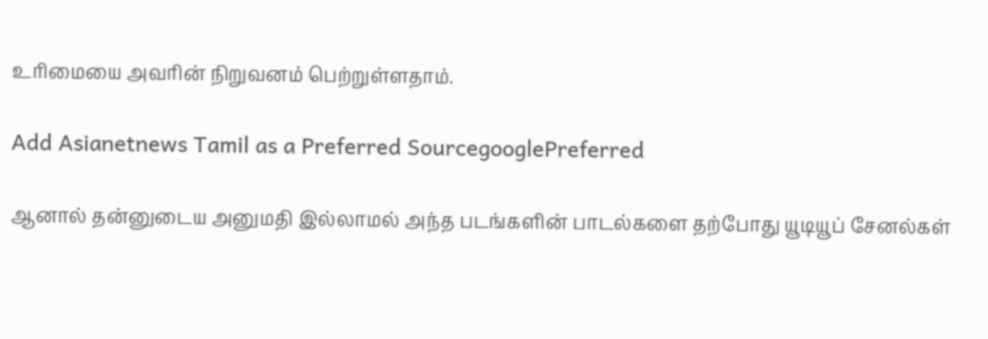உரிமையை அவரின் நிறுவனம் பெற்றுள்ளதாம்.

Add Asianetnews Tamil as a Preferred SourcegooglePreferred

ஆனால் தன்னுடைய அனுமதி இல்லாமல் அந்த படங்களின் பாடல்களை தற்போது யூடியூப் சேனல்கள்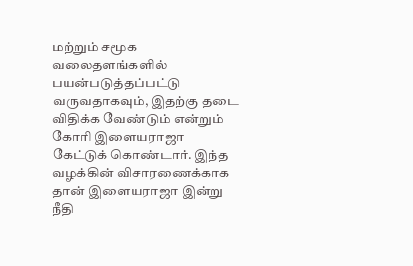மற்றும் சமூக வலைதளங்களில் பயன்படுத்தப்பட்டு வருவதாகவும், இதற்கு தடை விதிக்க வேண்டும் என்றும் கோரி இளையராஜா கேட்டுக் கொண்டார். இந்த வழக்கின் விசாரணைக்காக தான் இளையராஜா இன்று நீதி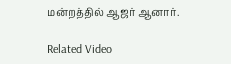மன்றத்தில் ஆஜர் ஆனார்.

Related Video